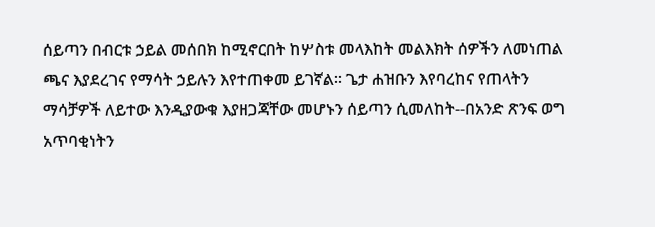ሰይጣን በብርቱ ኃይል መሰበክ ከሚኖርበት ከሦስቱ መላእከት መልእክት ሰዎችን ለመነጠል ጫና እያደረገና የማሳት ኃይሉን እየተጠቀመ ይገኛል፡፡ ጌታ ሐዝቡን እየባረከና የጠላትን ማሳቻዎች ለይተው እንዲያውቁ እያዘጋጃቸው መሆኑን ሰይጣን ሲመለከት--በአንድ ጽንፍ ወግ አጥባቂነትን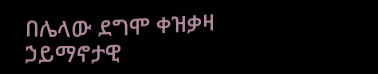በሌላው ደግሞ ቀዝቃዛ ኃይማኖታዊ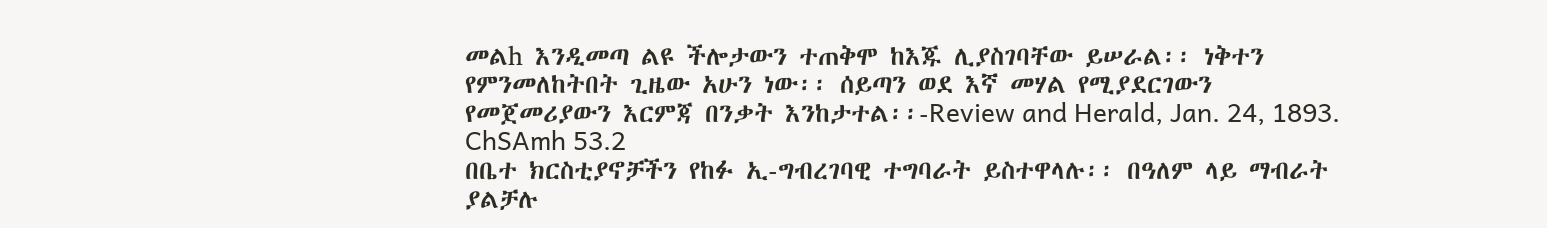መልh እንዲመጣ ልዩ ችሎታውን ተጠቅሞ ከእጁ ሊያስገባቸው ይሠራል፡፡ ነቅተን የምንመለከትበት ጊዜው አሁን ነው፡፡ ሰይጣን ወደ እኛ መሃል የሚያደርገውን የመጀመሪያውን እርምጃ በንቃት እንከታተል፡፡-Review and Herald, Jan. 24, 1893. ChSAmh 53.2
በቤተ ክርስቲያኖቻችን የከፉ ኢ-ግብረገባዊ ተግባራት ይስተዋላሉ፡፡ በዓለም ላይ ማብራት ያልቻሉ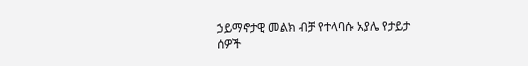ኃይማኖታዊ መልክ ብቻ የተላባሱ አያሌ የታይታ ሰዎች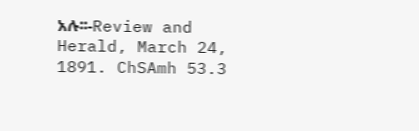አሉ፡፡-Review and Herald, March 24, 1891. ChSAmh 53.3